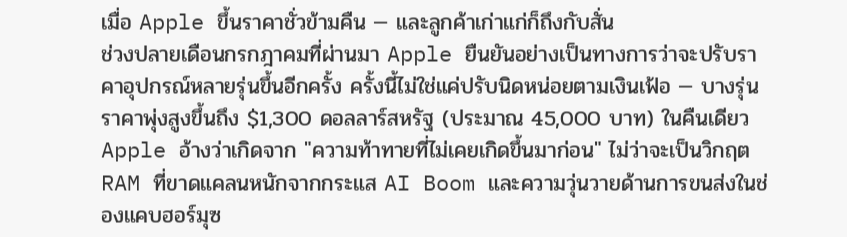เมื่อ Apple ขึ้นราคาชั่วข้ามคืน — และลูกค้าเก่าแก่ก็ถึงกับสั่น
ช่วงปลายเดือนกรกฎาคมที่ผ่านมา Apple ยืนยันอย่างเป็นทางการว่าจะปรับราคาอุปกรณ์หลายรุ่นขึ้นอีกครั้ง ครั้งนี้ไม่ใช่แค่ปรับนิดหน่อยตามเงินเฟ้อ — บางรุ่นราคาพุ่งสูงขึ้นถึง $1,300 ดอลลาร์สหรัฐ (ประมาณ 45,000 บาท) ในคืนเดียว Apple อ้างว่าเกิดจาก "ความท้าทายที่ไม่เคยเกิดขึ้นมาก่อน" ไม่ว่าจะเป็นวิกฤต RAM ที่ขาดแคลนหนักจากกระแส AI Boom และความวุ่นวายด้านการขนส่งในช่องแคบฮอร์มุซ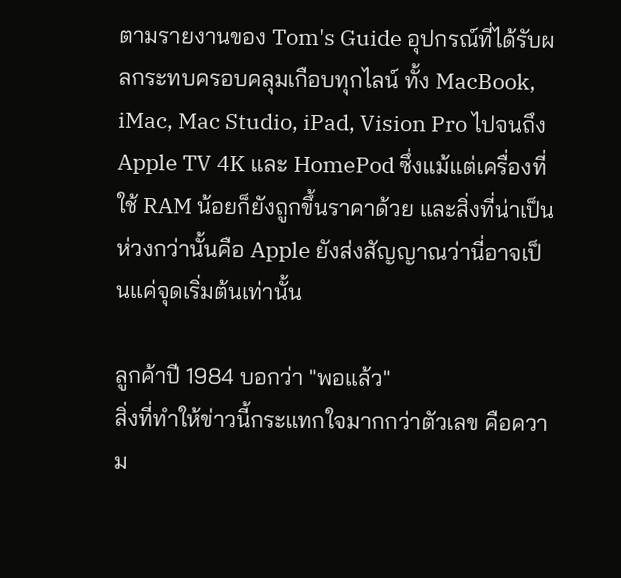ตามรายงานของ Tom's Guide อุปกรณ์ที่ได้รับผลกระทบครอบคลุมเกือบทุกไลน์ ทั้ง MacBook, iMac, Mac Studio, iPad, Vision Pro ไปจนถึง Apple TV 4K และ HomePod ซึ่งแม้แต่เครื่องที่ใช้ RAM น้อยก็ยังถูกขึ้นราคาด้วย และสิ่งที่น่าเป็นห่วงกว่านั้นคือ Apple ยังส่งสัญญาณว่านี่อาจเป็นแค่จุดเริ่มต้นเท่านั้น

ลูกค้าปี 1984 บอกว่า "พอแล้ว"
สิ่งที่ทำให้ข่าวนี้กระแทกใจมากกว่าตัวเลข คือความ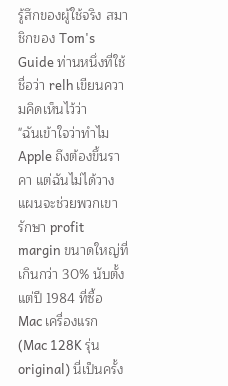รู้สึกของผู้ใช้จริง สมาชิกของ Tom's Guide ท่านหนึ่งที่ใช้ชื่อว่า relh เขียนความคิดเห็นไว้ว่า
"ฉันเข้าใจว่าทำไม Apple ถึงต้องขึ้นราคา แต่ฉันไม่ได้วางแผนจะช่วยพวกเขารักษา profit margin ขนาดใหญ่ที่เกินกว่า 30% นับตั้งแต่ปี 1984 ที่ซื้อ Mac เครื่องแรก (Mac 128K รุ่น original) นี่เป็นครั้ง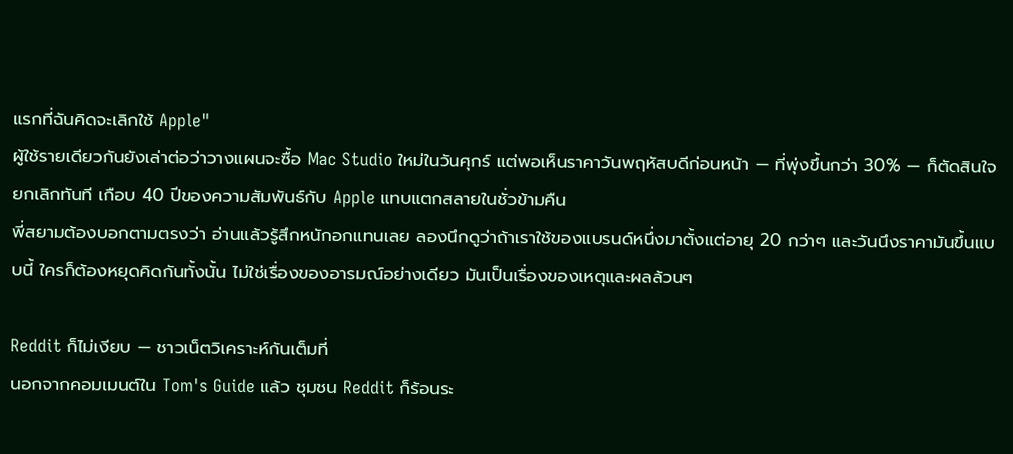แรกที่ฉันคิดจะเลิกใช้ Apple"
ผู้ใช้รายเดียวกันยังเล่าต่อว่าวางแผนจะซื้อ Mac Studio ใหม่ในวันศุกร์ แต่พอเห็นราคาวันพฤหัสบดีก่อนหน้า — ที่พุ่งขึ้นกว่า 30% — ก็ตัดสินใจยกเลิกทันที เกือบ 40 ปีของความสัมพันธ์กับ Apple แทบแตกสลายในชั่วข้ามคืน
พี่สยามต้องบอกตามตรงว่า อ่านแล้วรู้สึกหนักอกแทนเลย ลองนึกดูว่าถ้าเราใช้ของแบรนด์หนึ่งมาตั้งแต่อายุ 20 กว่าๆ และวันนึงราคามันขึ้นแบบนี้ ใครก็ต้องหยุดคิดกันทั้งนั้น ไม่ใช่เรื่องของอารมณ์อย่างเดียว มันเป็นเรื่องของเหตุและผลล้วนๆ

Reddit ก็ไม่เงียบ — ชาวเน็ตวิเคราะห์กันเต็มที่
นอกจากคอมเมนต์ใน Tom's Guide แล้ว ชุมชน Reddit ก็ร้อนระ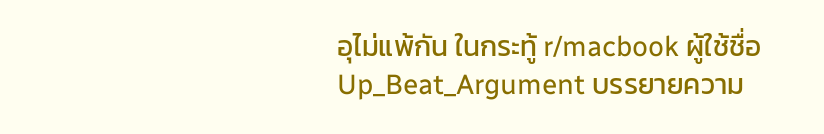อุไม่แพ้กัน ในกระทู้ r/macbook ผู้ใช้ชื่อ Up_Beat_Argument บรรยายความ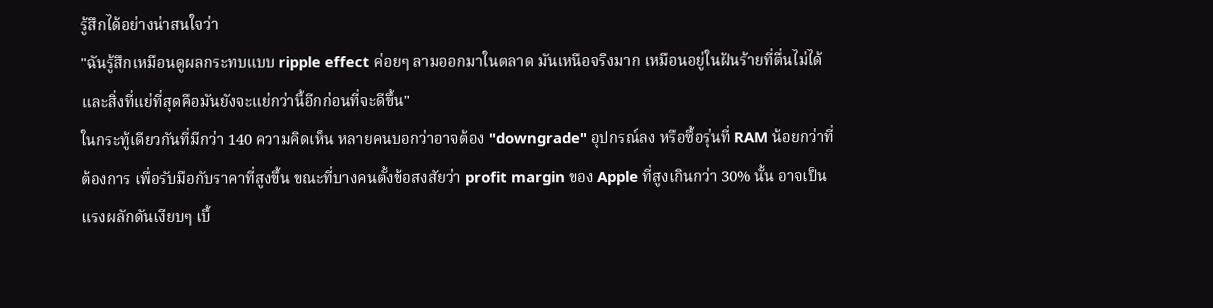รู้สึกได้อย่างน่าสนใจว่า
"ฉันรู้สึกเหมือนดูผลกระทบแบบ ripple effect ค่อยๆ ลามออกมาในตลาด มันเหนือจริงมาก เหมือนอยู่ในฝันร้ายที่ตื่นไม่ได้ และสิ่งที่แย่ที่สุดคือมันยังจะแย่กว่านี้อีกก่อนที่จะดีขึ้น"
ในกระทู้เดียวกันที่มีกว่า 140 ความคิดเห็น หลายคนบอกว่าอาจต้อง "downgrade" อุปกรณ์ลง หรือซื้อรุ่นที่ RAM น้อยกว่าที่ต้องการ เพื่อรับมือกับราคาที่สูงขึ้น ขณะที่บางคนตั้งข้อสงสัยว่า profit margin ของ Apple ที่สูงเกินกว่า 30% นั้น อาจเป็นแรงผลักดันเงียบๆ เบื้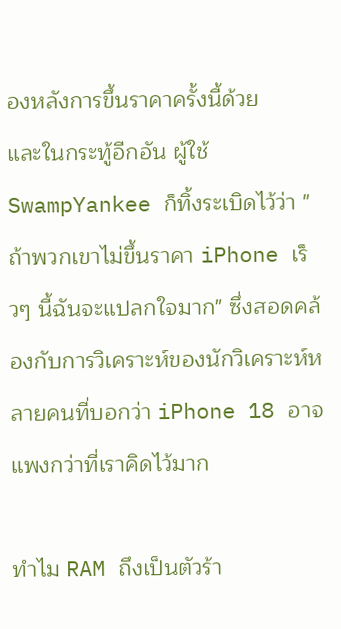องหลังการขึ้นราคาครั้งนี้ด้วย
และในกระทู้อีกอัน ผู้ใช้ SwampYankee ก็ทิ้งระเบิดไว้ว่า "ถ้าพวกเขาไม่ขึ้นราคา iPhone เร็วๆ นี้ฉันจะแปลกใจมาก" ซึ่งสอดคล้องกับการวิเคราะห์ของนักวิเคราะห์หลายคนที่บอกว่า iPhone 18 อาจแพงกว่าที่เราคิดไว้มาก

ทำไม RAM ถึงเป็นตัวร้า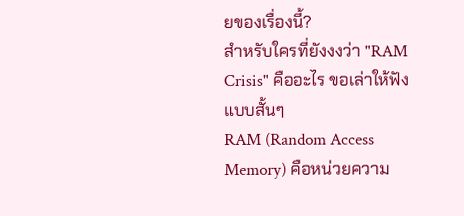ยของเรื่องนี้?
สำหรับใครที่ยังงงว่า "RAM Crisis" คืออะไร ขอเล่าให้ฟังแบบสั้นๆ
RAM (Random Access Memory) คือหน่วยความ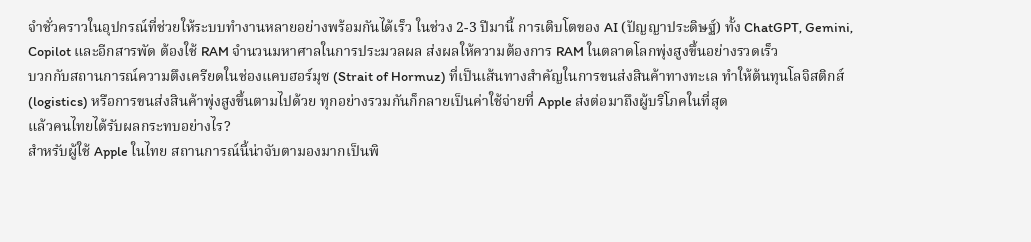จำชั่วคราวในอุปกรณ์ที่ช่วยให้ระบบทำงานหลายอย่างพร้อมกันได้เร็ว ในช่วง 2-3 ปีมานี้ การเติบโตของ AI (ปัญญาประดิษฐ์) ทั้ง ChatGPT, Gemini, Copilot และอีกสารพัด ต้องใช้ RAM จำนวนมหาศาลในการประมวลผล ส่งผลให้ความต้องการ RAM ในตลาดโลกพุ่งสูงขึ้นอย่างรวดเร็ว
บวกกับสถานการณ์ความตึงเครียดในช่องแคบฮอร์มุซ (Strait of Hormuz) ที่เป็นเส้นทางสำคัญในการขนส่งสินค้าทางทะเล ทำให้ต้นทุนโลจิสติกส์ (logistics) หรือการขนส่งสินค้าพุ่งสูงขึ้นตามไปด้วย ทุกอย่างรวมกันก็กลายเป็นค่าใช้จ่ายที่ Apple ส่งต่อมาถึงผู้บริโภคในที่สุด
แล้วคนไทยได้รับผลกระทบอย่างไร?
สำหรับผู้ใช้ Apple ในไทย สถานการณ์นี้น่าจับตามองมากเป็นพิ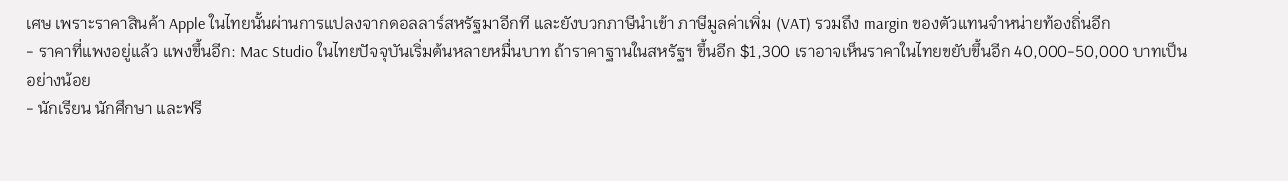เศษ เพราะราคาสินค้า Apple ในไทยนั้นผ่านการแปลงจากดอลลาร์สหรัฐมาอีกที และยังบวกภาษีนำเข้า ภาษีมูลค่าเพิ่ม (VAT) รวมถึง margin ของตัวแทนจำหน่ายท้องถิ่นอีก
- ราคาที่แพงอยู่แล้ว แพงขึ้นอีก: Mac Studio ในไทยปัจจุบันเริ่มต้นหลายหมื่นบาท ถ้าราคาฐานในสหรัฐฯ ขึ้นอีก $1,300 เราอาจเห็นราคาในไทยขยับขึ้นอีก 40,000-50,000 บาทเป็นอย่างน้อย
- นักเรียน นักศึกษา และฟรี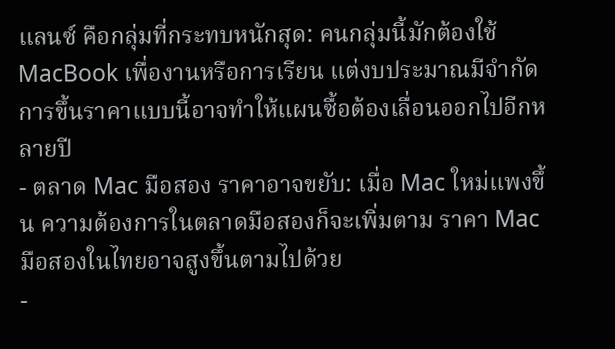แลนซ์ คือกลุ่มที่กระทบหนักสุด: คนกลุ่มนี้มักต้องใช้ MacBook เพื่องานหรือการเรียน แต่งบประมาณมีจำกัด การขึ้นราคาแบบนี้อาจทำให้แผนซื้อต้องเลื่อนออกไปอีกหลายปี
- ตลาด Mac มือสอง ราคาอาจขยับ: เมื่อ Mac ใหม่แพงขึ้น ความต้องการในตลาดมือสองก็จะเพิ่มตาม ราคา Mac มือสองในไทยอาจสูงขึ้นตามไปด้วย
-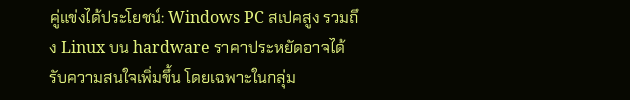คู่แข่งได้ประโยชน์: Windows PC สเปคสูง รวมถึง Linux บน hardware ราคาประหยัดอาจได้รับความสนใจเพิ่มขึ้น โดยเฉพาะในกลุ่ม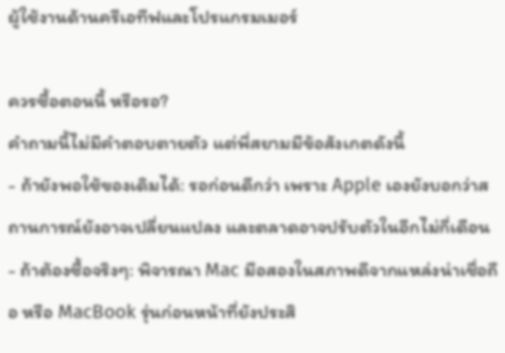ผู้ใช้งานด้านครีเอทีฟและโปรแกรมเมอร์

ควรซื้อตอนนี้ หรือรอ?
คำถามนี้ไม่มีคำตอบตายตัว แต่พี่สยามมีข้อสังเกตดังนี้
- ถ้ายังพอใช้ของเดิมได้: รอก่อนดีกว่า เพราะ Apple เองยังบอกว่าสถานการณ์ยังอาจเปลี่ยนแปลง และตลาดอาจปรับตัวในอีกไม่กี่เดือน
- ถ้าต้องซื้อจริงๆ: พิจารณา Mac มือสองในสภาพดีจากแหล่งน่าเชื่อถือ หรือ MacBook รุ่นก่อนหน้าที่ยังประสิ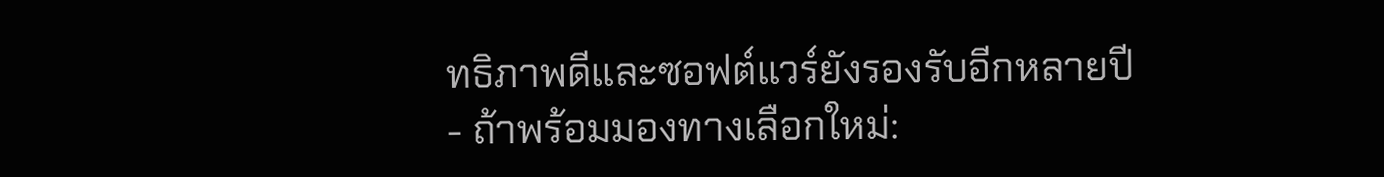ทธิภาพดีและซอฟต์แวร์ยังรองรับอีกหลายปี
- ถ้าพร้อมมองทางเลือกใหม่: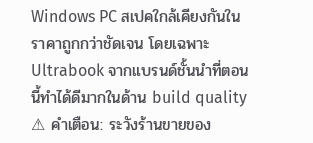Windows PC สเปคใกล้เคียงกันในราคาถูกกว่าชัดเจน โดยเฉพาะ Ultrabook จากแบรนด์ชั้นนำที่ตอนนี้ทำได้ดีมากในด้าน build quality
⚠ คำเตือน: ระวังร้านขายของ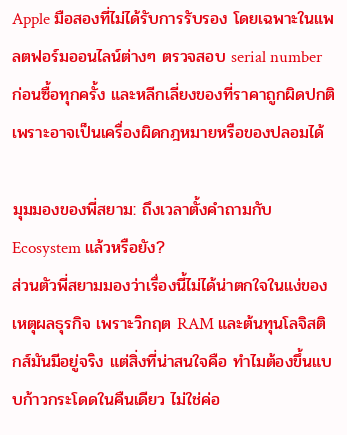Apple มือสองที่ไม่ได้รับการรับรอง โดยเฉพาะในแพลตฟอร์มออนไลน์ต่างๆ ตรวจสอบ serial number ก่อนซื้อทุกครั้ง และหลีกเลี่ยงของที่ราคาถูกผิดปกติ เพราะอาจเป็นเครื่องผิดกฎหมายหรือของปลอมได้

มุมมองของพี่สยาม: ถึงเวลาตั้งคำถามกับ Ecosystem แล้วหรือยัง?
ส่วนตัวพี่สยามมองว่าเรื่องนี้ไม่ได้น่าตกใจในแง่ของเหตุผลธุรกิจ เพราะวิกฤต RAM และต้นทุนโลจิสติกส์มันมีอยู่จริง แต่สิ่งที่น่าสนใจคือ ทำไมต้องขึ้นแบบก้าวกระโดดในคืนเดียว ไม่ใช่ค่อ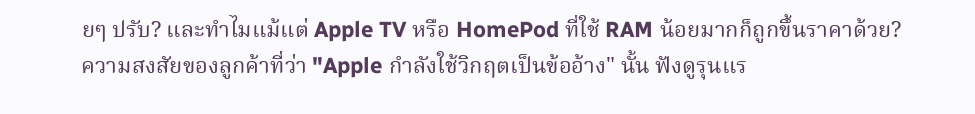ยๆ ปรับ? และทำไมแม้แต่ Apple TV หรือ HomePod ที่ใช้ RAM น้อยมากก็ถูกขึ้นราคาด้วย?
ความสงสัยของลูกค้าที่ว่า "Apple กำลังใช้วิกฤตเป็นข้ออ้าง" นั้น ฟังดูรุนแร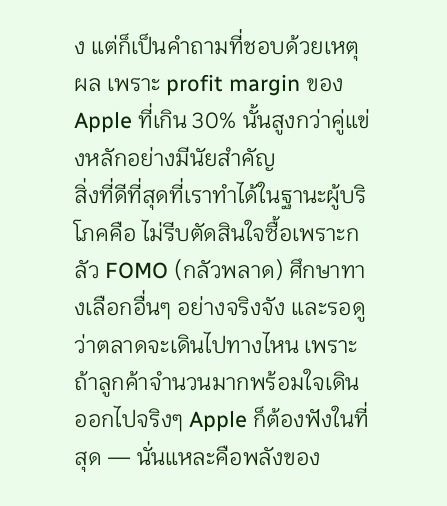ง แต่ก็เป็นคำถามที่ชอบด้วยเหตุผล เพราะ profit margin ของ Apple ที่เกิน 30% นั้นสูงกว่าคู่แข่งหลักอย่างมีนัยสำคัญ
สิ่งที่ดีที่สุดที่เราทำได้ในฐานะผู้บริโภคคือ ไม่รีบตัดสินใจซื้อเพราะกลัว FOMO (กลัวพลาด) ศึกษาทางเลือกอื่นๆ อย่างจริงจัง และรอดูว่าตลาดจะเดินไปทางไหน เพราะถ้าลูกค้าจำนวนมากพร้อมใจเดินออกไปจริงๆ Apple ก็ต้องฟังในที่สุด — นั่นแหละคือพลังของ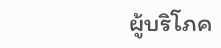ผู้บริโภค